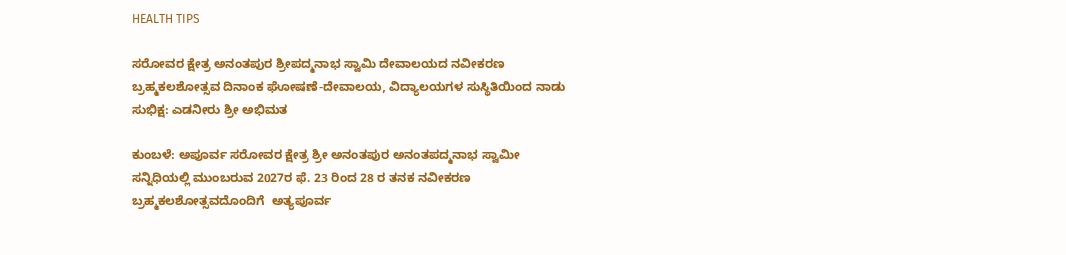HEALTH TIPS

ಸರೋವರ ಕ್ಷೇತ್ರ ಅನಂತಪುರ ಶ್ರೀಪದ್ಮನಾಭ ಸ್ವಾಮಿ ದೇವಾಲಯದ ನವೀಕರಣ ಬ್ರಹ್ಮಕಲಶೋತ್ಸವ ದಿನಾಂಕ ಘೋಷಣೆ-ದೇವಾಲಯ, ವಿದ್ಯಾಲಯಗಳ ಸುಸ್ಥಿತಿಯಿಂದ ನಾಡು ಸುಭಿಕ್ಷ: ಎಡನೀರು ಶ್ರೀ ಅಭಿಮತ

ಕುಂಬಳೆ: ಅಪೂರ್ವ ಸರೋವರ ಕ್ಷೇತ್ರ ಶ್ರೀ ಅನಂತಪುರ ಅನಂತಪದ್ಮನಾಭ ಸ್ವಾಮೀ ಸನ್ನಿಧಿಯಲ್ಲಿ ಮುಂಬರುವ 2027ರ ಫೆ. 23 ರಿಂದ 28 ರ ತನಕ ನವೀಕರಣ ಬ್ರಹ್ಮಕಲಶೋತ್ಸವದೊಂದಿಗೆ  ಅತ್ಯಪೂರ್ವ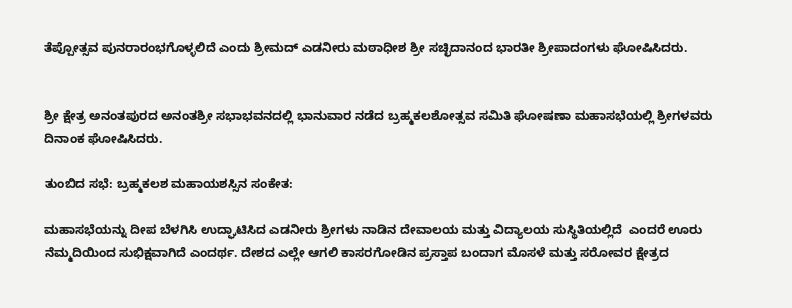ತೆಪ್ಪೋತ್ಸವ ಪುನರಾರಂಭಗೊಳ್ಳಲಿದೆ ಎಂದು ಶ್ರೀಮದ್ ಎಡನೀರು ಮಠಾಧೀಶ ಶ್ರೀ ಸಚ್ಛಿದಾನಂದ ಭಾರತೀ ಶ್ರೀಪಾದಂಗಳು ಘೋಷಿಸಿದರು.


ಶ್ರೀ ಕ್ಷೇತ್ರ ಅನಂತಪುರದ ಅನಂತಶ್ರೀ ಸಭಾಭವನದಲ್ಲಿ ಭಾನುವಾರ ನಡೆದ ಬ್ರಹ್ಮಕಲಶೋತ್ಸವ ಸಮಿತಿ ಘೋಷಣಾ ಮಹಾಸಭೆಯಲ್ಲಿ ಶ್ರೀಗಳವರು ದಿನಾಂಕ ಘೋಷಿಸಿದರು.

ತುಂಬಿದ ಸಭೆ: ಬ್ರಹ್ಮಕಲಶ ಮಹಾಯಶಸ್ಸಿನ ಸಂಕೇತ:

ಮಹಾಸಭೆಯನ್ನು ದೀಪ ಬೆಳಗಿಸಿ ಉದ್ಘಾಟಿಸಿದ ಎಡನೀರು ಶ್ರೀಗಳು ನಾಡಿನ ದೇವಾಲಯ ಮತ್ತು ವಿದ್ಯಾಲಯ ಸುಸ್ಥಿತಿಯಲ್ಲಿದೆ  ಎಂದರೆ ಊರು ನೆಮ್ಮದಿಯಿಂದ ಸುಭಿಕ್ಷವಾಗಿದೆ ಎಂದರ್ಥ. ದೇಶದ ಎಲ್ಲೇ ಆಗಲಿ ಕಾಸರಗೋಡಿನ ಪ್ರಸ್ತಾಪ ಬಂದಾಗ ಮೊಸಳೆ ಮತ್ತು ಸರೋವರ ಕ್ಷೇತ್ರದ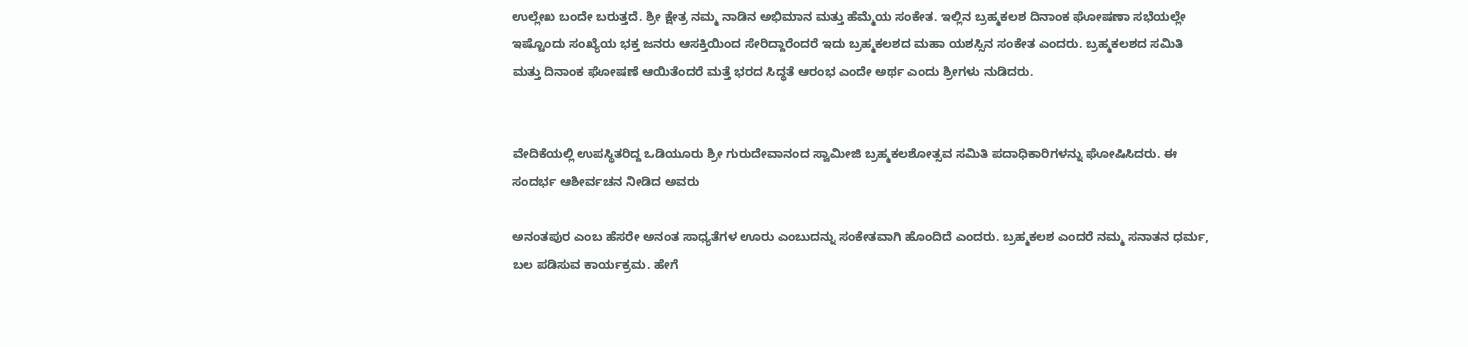ಉಲ್ಲೇಖ ಬಂದೇ ಬರುತ್ತದೆ. ಶ್ರೀ ಕ್ಷೇತ್ರ ನಮ್ಮ ನಾಡಿನ ಅಭಿಮಾನ ಮತ್ತು ಹೆಮ್ಮೆಯ ಸಂಕೇತ. ಇಲ್ಲಿನ ಬ್ರಹ್ಮಕಲಶ ದಿನಾಂಕ ಘೋಷಣಾ ಸಭೆಯಲ್ಲೇ ಇಷ್ಟೊಂದು ಸಂಖ್ಯೆಯ ಭಕ್ತ ಜನರು ಆಸಕ್ತಿಯಿಂದ ಸೇರಿದ್ದಾರೆಂದರೆ ಇದು ಬ್ರಹ್ಮಕಲಶದ ಮಹಾ ಯಶಸ್ಸಿನ ಸಂಕೇತ ಎಂದರು. ಬ್ರಹ್ಮಕಲಶದ ಸಮಿತಿ ಮತ್ತು ದಿನಾಂಕ ಘೋಷಣೆ ಆಯಿತೆಂದರೆ ಮತ್ತೆ ಭರದ ಸಿದ್ಧತೆ ಆರಂಭ ಎಂದೇ ಅರ್ಥ ಎಂದು ಶ್ರೀಗಳು ನುಡಿದರು.


ವೇದಿಕೆಯಲ್ಲಿ ಉಪಸ್ಥಿತರಿದ್ದ ಒಡಿಯೂರು ಶ್ರೀ ಗುರುದೇವಾನಂದ ಸ್ವಾಮೀಜಿ ಬ್ರಹ್ಮಕಲಶೋತ್ಸವ ಸಮಿತಿ ಪದಾಧಿಕಾರಿಗಳನ್ನು ಘೋಷಿಸಿದರು. ಈ ಸಂದರ್ಭ ಆಶೀರ್ವಚನ ನೀಡಿದ ಅವರು

ಅನಂತಪುರ ಎಂಬ ಹೆಸರೇ ಅನಂತ ಸಾಧ್ಯತೆಗಳ ಊರು ಎಂಬುದನ್ನು ಸಂಕೇತವಾಗಿ ಹೊಂದಿದೆ ಎಂದರು. ಬ್ರಹ್ಮಕಲಶ ಎಂದರೆ ನಮ್ಮ ಸನಾತನ ಧರ್ಮ, ಬಲ ಪಡಿಸುವ ಕಾರ್ಯಕ್ರಮ. ಹೇಗೆ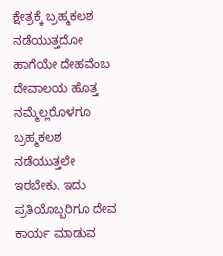ಕ್ಷೇತ್ರಕ್ಕೆ ಬ್ರಹ್ಮಕಲಶ ನಡೆಯುತ್ತದೋ ಹಾಗೆಯೇ ದೇಹವೆಂಬ ದೇವಾಲಯ ಹೊತ್ತ ನಮ್ಮೆಲ್ಲರೊಳಗೂ ಬ್ರಹ್ಮಕಲಶ ನಡೆಯುತ್ತಲೇ ಇರಬೇಕು. ಇದು ಪ್ರತಿಯೊಬ್ಬರಿಗೂ ದೇವ ಕಾರ್ಯ ಮಾಡುವ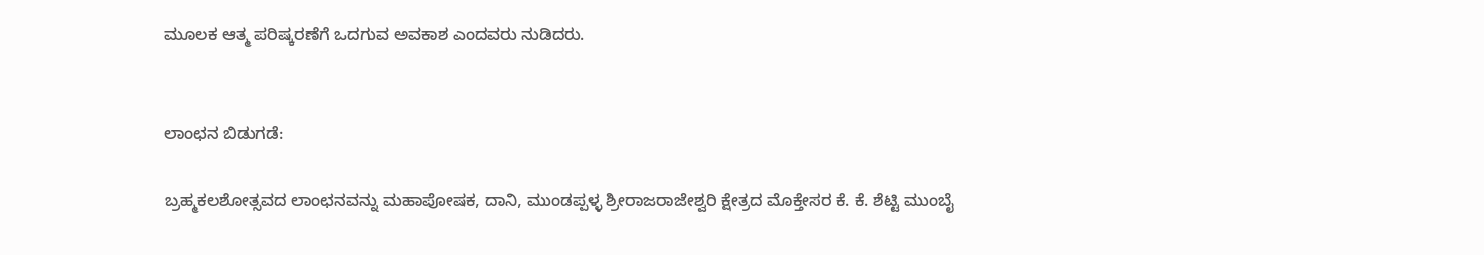ಮೂಲಕ ಆತ್ಮ ಪರಿಷ್ಕರಣೆಗೆ ಒದಗುವ ಅವಕಾಶ ಎಂದವರು ನುಡಿದರು.


ಲಾಂಛನ ಬಿಡುಗಡೆ:

ಬ್ರಹ್ಮಕಲಶೋತ್ಸವದ ಲಾಂಛನವನ್ನು ಮಹಾಪೋಷಕ, ದಾನಿ, ಮುಂಡಪ್ಪಳ್ಳ ಶ್ರೀರಾಜರಾಜೇಶ್ವರಿ ಕ್ಷೇತ್ರದ ಮೊಕ್ತೇಸರ ಕೆ. ಕೆ. ಶೆಟ್ಟಿ ಮುಂಬೈ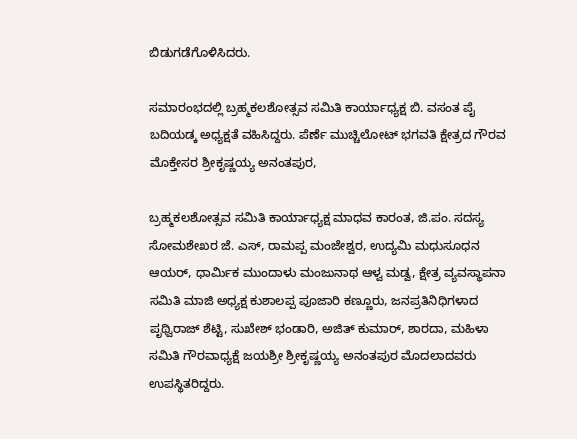ಬಿಡುಗಡೆಗೊಳಿಸಿದರು.

ಸಮಾರಂಭದಲ್ಲಿ ಬ್ರಹ್ಮಕಲಶೋತ್ಸವ ಸಮಿತಿ ಕಾರ್ಯಾಧ್ಯಕ್ಷ ಬಿ. ವಸಂತ ಪೈ ಬದಿಯಡ್ಕ ಅಧ್ಯಕ್ಷತೆ ವಹಿಸಿದ್ದರು. ಪೆರ್ಣೆ ಮುಚ್ಚಿಲೋಟ್ ಭಗವತಿ ಕ್ಷೇತ್ರದ ಗೌರವ ಮೊಕ್ತೇಸರ ಶ್ರೀಕೃಷ್ಣಯ್ಯ ಅನಂತಪುರ,

ಬ್ರಹ್ಮಕಲಶೋತ್ಸವ ಸಮಿತಿ ಕಾರ್ಯಾಧ್ಯಕ್ಷ ಮಾಧವ ಕಾರಂತ, ಜಿ.ಪಂ. ಸದಸ್ಯ ಸೋಮಶೇಖರ ಜೆ. ಎಸ್, ರಾಮಪ್ಪ ಮಂಜೇಶ್ವರ, ಉದ್ಯಮಿ ಮಧುಸೂಧನ ಆಯರ್, ಧಾರ್ಮಿಕ ಮುಂದಾಳು ಮಂಜುನಾಥ ಆಳ್ವ ಮಡ್ವ, ಕ್ಷೇತ್ರ ವ್ಯವಸ್ಥಾಪನಾ ಸಮಿತಿ ಮಾಜಿ ಅಧ್ಯಕ್ಷ ಕುಶಾಲಪ್ಪ ಪೂಜಾರಿ ಕಣ್ಣೂರು, ಜನಪ್ರತಿನಿಧಿಗಳಾದ ಪೃಥ್ವಿರಾಜ್ ಶೆಟ್ಟಿ, ಸುಖೇಶ್ ಭಂಡಾರಿ, ಅಜಿತ್ ಕುಮಾರ್, ಶಾರದಾ, ಮಹಿಳಾ ಸಮಿತಿ ಗೌರವಾಧ್ಯಕ್ಷೆ ಜಯಶ್ರೀ ಶ್ರೀಕೃಷ್ಣಯ್ಯ ಅನಂತಪುರ ಮೊದಲಾದವರು ಉಪಸ್ಥಿತರಿದ್ದರು.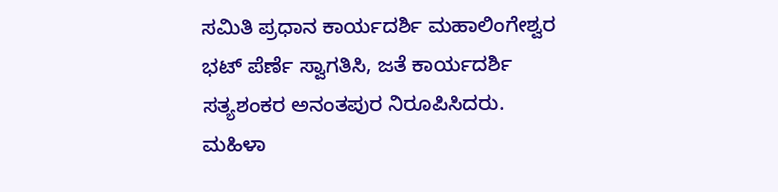ಸಮಿತಿ ಪ್ರಧಾನ ಕಾರ್ಯದರ್ಶಿ ಮಹಾಲಿಂಗೇಶ್ವರ ಭಟ್ ಪೆರ್ಣೆ ಸ್ವಾಗತಿಸಿ, ಜತೆ ಕಾರ್ಯದರ್ಶಿ ಸತ್ಯಶಂಕರ ಅನಂತಪುರ ನಿರೂಪಿಸಿದರು. ಮಹಿಳಾ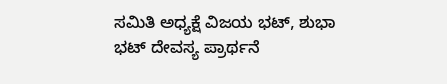ಸಮಿತಿ ಅಧ್ಯಕ್ಷೆ ವಿಜಯ ಭಟ್, ಶುಭಾ ಭಟ್ ದೇವಸ್ಯ ಪ್ರಾರ್ಥನೆ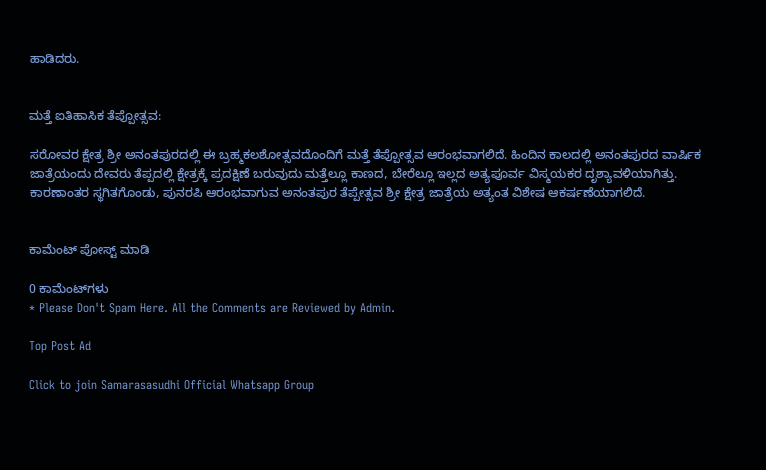ಹಾಡಿದರು.


ಮತ್ತೆ ಐತಿಹಾಸಿಕ ತೆಪ್ಪೋತ್ಸವ:

ಸರೋವರ ಕ್ಷೇತ್ರ ಶ್ರೀ ಅನಂತಪುರದಲ್ಲಿ ಈ ಬ್ರಹ್ಮಕಲಶೋತ್ಸವದೊಂದಿಗೆ ಮತ್ತೆ ತೆಪ್ಪೋತ್ಸವ ಆರಂಭವಾಗಲಿದೆ. ಹಿಂದಿನ ಕಾಲದಲ್ಲಿ ಅನಂತಪುರದ ವಾರ್ಷಿಕ ಜಾತ್ರೆಯಂದು ದೇವರು ತೆಪ್ಪದಲ್ಲಿ ಕ್ಷೇತ್ರಕ್ಕೆ ಪ್ರದಕ್ಷಿಣೆ ಬರುವುದು ಮತ್ತೆಲ್ಲೂ ಕಾಣದ, ಬೇರೆಲ್ಲೂ ಇಲ್ಲದ ಅತ್ಯಪೂರ್ವ ವಿಸ್ಮಯಕರ ದೃಶ್ಯಾವಳಿಯಾಗಿತ್ತು. ಕಾರಣಾಂತರ ಸ್ಥಗಿತಗೊಂಡು, ಪುನರಪಿ ಆರಂಭವಾಗುವ ಅನಂತಪುರ ತೆಪ್ಪೇತ್ಸವ ಶ್ರೀ ಕ್ಷೇತ್ರ ಜಾತ್ರೆಯ ಅತ್ಯಂತ ವಿಶೇಷ ಆಕರ್ಷಣೆಯಾಗಲಿದೆ.


ಕಾಮೆಂಟ್‌‌ ಪೋಸ್ಟ್‌ ಮಾಡಿ

0 ಕಾಮೆಂಟ್‌ಗಳು
* Please Don't Spam Here. All the Comments are Reviewed by Admin.

Top Post Ad

Click to join Samarasasudhi Official Whatsapp Group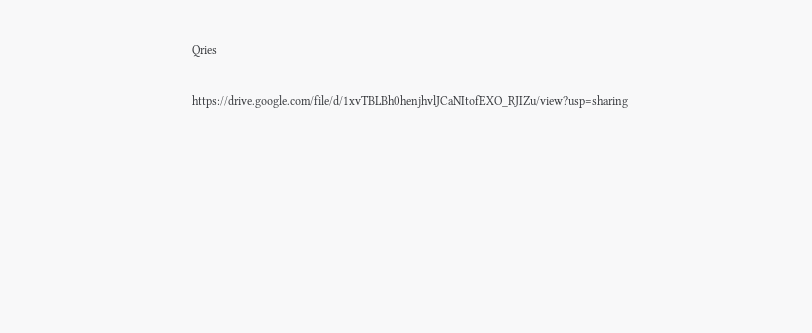Qries

https://drive.google.com/file/d/1xvTBLBh0henjhvlJCaNItofEXO_RJIZu/view?usp=sharing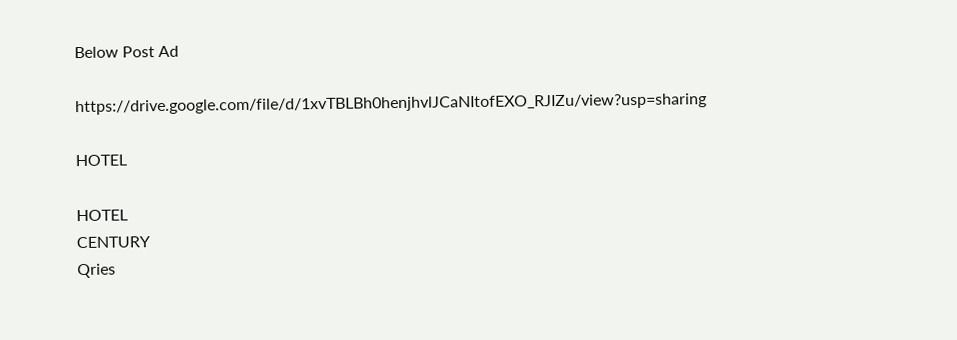Below Post Ad

https://drive.google.com/file/d/1xvTBLBh0henjhvlJCaNItofEXO_RJIZu/view?usp=sharing

HOTEL

HOTEL
CENTURY
Qries